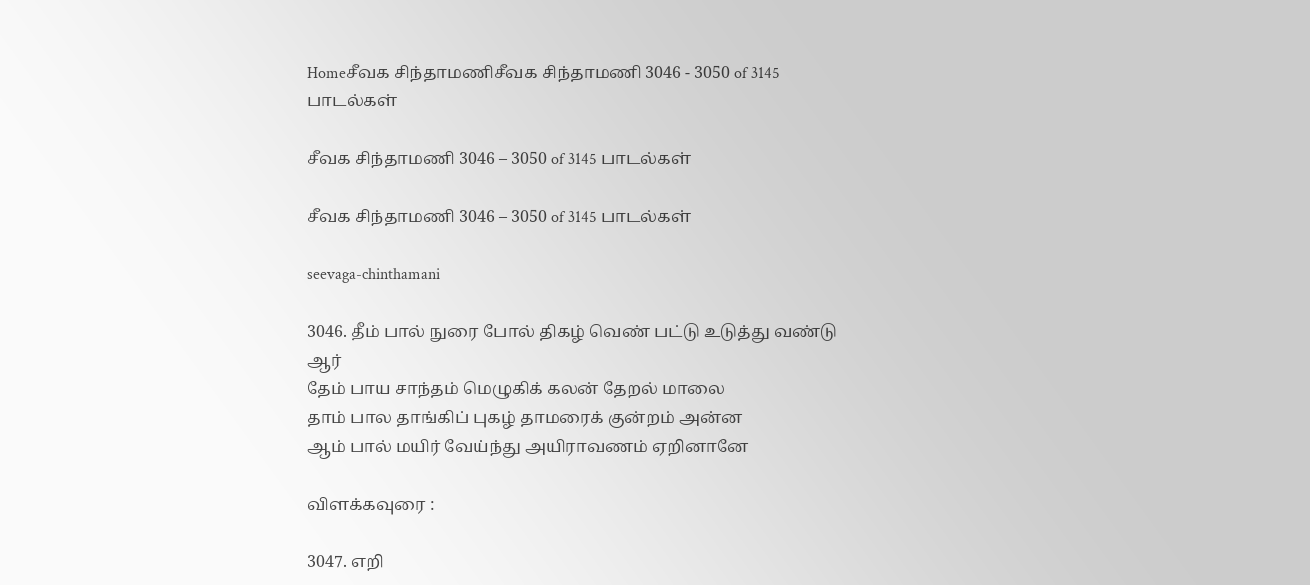Homeசீவக சிந்தாமணிசீவக சிந்தாமணி 3046 - 3050 of 3145 பாடல்கள்

சீவக சிந்தாமணி 3046 – 3050 of 3145 பாடல்கள்

சீவக சிந்தாமணி 3046 – 3050 of 3145 பாடல்கள்

seevaga-chinthamani

3046. தீம் பால் நுரை போல் திகழ் வெண் பட்டு உடுத்து வண்டு ஆர்
தேம் பாய சாந்தம் மெழுகிக் கலன் தேறல் மாலை
தாம் பால தாங்கிப் புகழ் தாமரைக் குன்றம் அன்ன
ஆம் பால் மயிர் வேய்ந்து அயிராவணம் ஏறினானே

விளக்கவுரை :

3047. எறி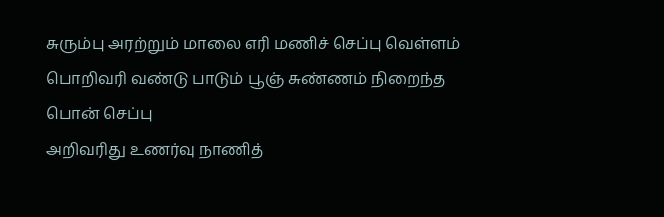சுரும்பு அரற்றும் மாலை எரி மணிச் செப்பு வெள்ளம்
பொறிவரி வண்டு பாடும் பூஞ் சுண்ணம் நிறைந்த பொன் செப்பு
அறிவரிது உணர்வு நாணித்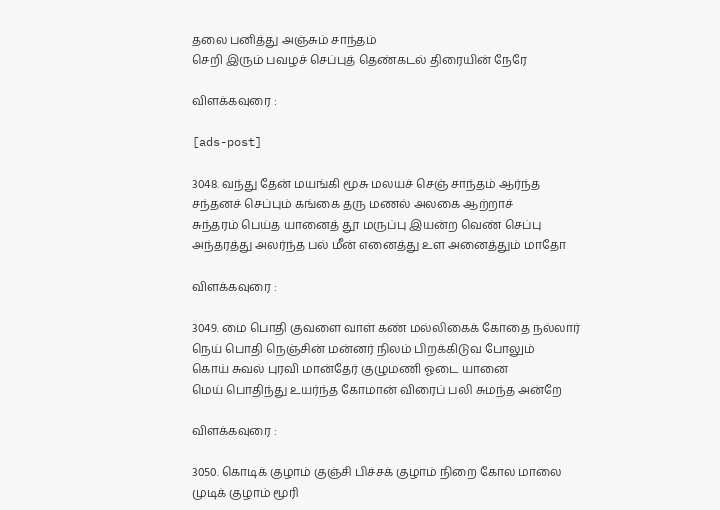தலை பனித்து அஞ்சும் சாந்தம்
செறி இரும் பவழச் செப்புத் தெண்கடல் திரையின் நேரே

விளக்கவுரை :

[ads-post]

3048. வந்து தேன் மயங்கி மூசு மலயச் செஞ் சாந்தம் ஆர்ந்த
சந்தனச் செப்பும் கங்கை தரு மணல் அலகை ஆற்றாச்
சுந்தரம் பெய்த யானைத் தூ மருப்பு இயன்ற வெண் செப்பு
அந்தரத்து அலர்ந்த பல் மீன் எனைத்து உள அனைத்தும் மாதோ

விளக்கவுரை :

3049. மை பொதி குவளை வாள் கண் மல்லிகைக் கோதை நல்லார்
நெய் பொதி நெஞ்சின் மன்னர் நிலம் பிறக்கிடுவ போலும்
கொய் சுவல் புரவி மான்தேர் குழுமணி ஓடை யானை
மெய் பொதிந்து உயர்ந்த கோமான் விரைப் பலி சுமந்த அன்றே

விளக்கவுரை :

3050. கொடிக் குழாம் குஞ்சி பிச்சக் குழாம் நிறை கோல மாலை
முடிக் குழாம் மூரி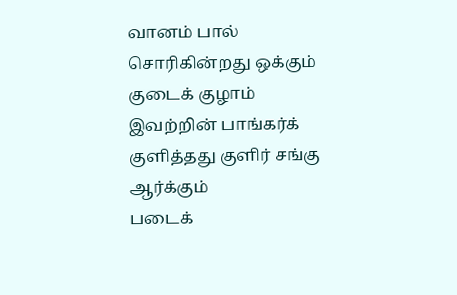வானம் பால் சொரிகின்றது ஒக்கும்
குடைக் குழாம் இவற்றின் பாங்கர்க் குளித்தது குளிர் சங்கு ஆர்க்கும்
படைக்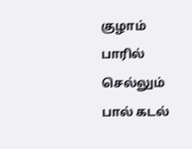குழாம் பாரில் செல்லும் பால் கடல்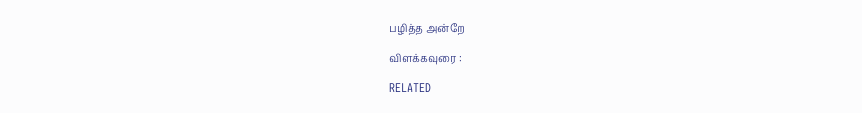பழித்த அன்றே

விளக்கவுரை :

RELATED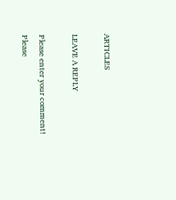ARTICLES

LEAVE A REPLY

Please enter your comment!
Please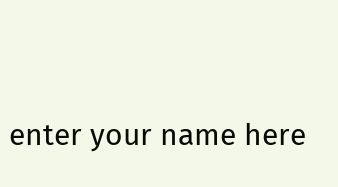enter your name here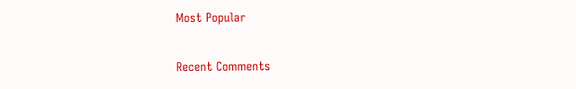Most Popular

Recent Comments